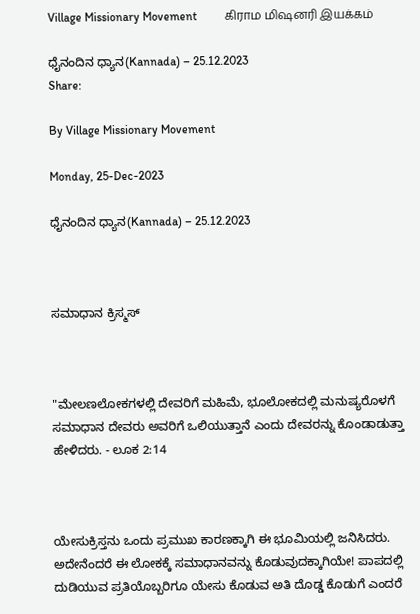Village Missionary Movement         கிராம மிஷனரி இயக்கம்

ಧೈನಂದಿನ ಧ್ಯಾನ(Kannada) – 25.12.2023
Share:

By Village Missionary Movement

Monday, 25-Dec-2023

ಧೈನಂದಿನ ಧ್ಯಾನ(Kannada) – 25.12.2023



ಸಮಾಧಾನ ಕ್ರಿಸ್ಮಸ್



"ಮೇಲಣಲೋಕಗಳಲ್ಲಿ ದೇವರಿಗೆ ಮಹಿಮೆ, ಭೂಲೋಕದಲ್ಲಿ ಮನುಷ್ಯರೊಳಗೆ ಸಮಾಧಾನ ದೇವರು ಅವರಿಗೆ ಒಲಿಯುತ್ತಾನೆ ಎಂದು ದೇವರನ್ನು ಕೊಂಡಾಡುತ್ತಾ ಹೇಳಿದರು. - ಲೂಕ 2:14



ಯೇಸುಕ್ರಿಸ್ತನು ಒಂದು ಪ್ರಮುಖ ಕಾರಣಕ್ಕಾಗಿ ಈ ಭೂಮಿಯಲ್ಲಿ ಜನಿಸಿದರು. ಅದೇನೆಂದರೆ ಈ ಲೋಕಕ್ಕೆ ಸಮಾಧಾನವನ್ನು ಕೊಡುವುದಕ್ಕಾಗಿಯೇ! ಪಾಪದಲ್ಲಿ ದುಡಿಯುವ ಪ್ರತಿಯೊಬ್ಬರಿಗೂ ಯೇಸು ಕೊಡುವ ಅತಿ ದೊಡ್ಡ ಕೊಡುಗೆ ಎಂದರೆ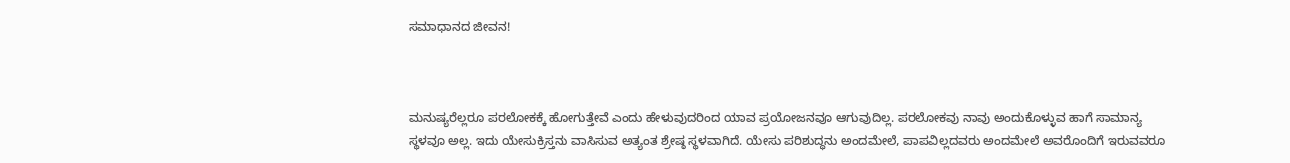ಸಮಾಧಾನದ ಜೀವನ!



ಮನುಷ್ಯರೆಲ್ಲರೂ ಪರಲೋಕಕ್ಕೆ ಹೋಗುತ್ತೇವೆ ಎಂದು ಹೇಳುವುದರಿಂದ ಯಾವ ಪ್ರಯೋಜನವೂ ಆಗುವುದಿಲ್ಲ. ಪರಲೋಕವು ನಾವು ಅಂದುಕೊಳ್ಳುವ ಹಾಗೆ ಸಾಮಾನ್ಯ ಸ್ಥಳವೂ ಅಲ್ಲ. ಇದು ಯೇಸುಕ್ರಿಸ್ತನು ವಾಸಿಸುವ ಅತ್ಯಂತ ಶ್ರೇಷ್ಠ ಸ್ಥಳವಾಗಿದೆ. ಯೇಸು ಪರಿಶುದ್ಧನು ಅಂದಮೇಲೆ, ಪಾಪವಿಲ್ಲದವರು ಅಂದಮೇಲೆ ಅವರೊಂದಿಗೆ ಇರುವವರೂ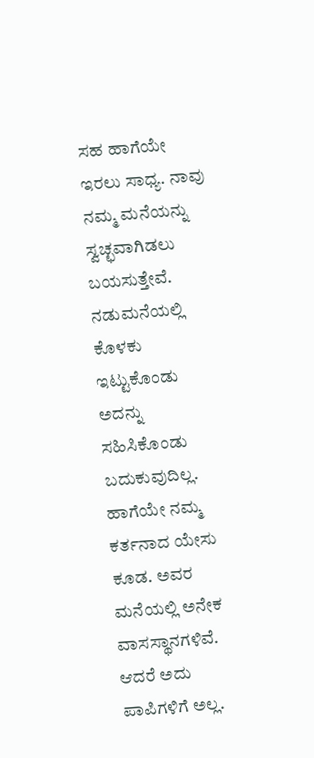ಸಹ ಹಾಗೆಯೇ ಇರಲು ಸಾಧ್ಯ. ನಾವು ನಮ್ಮ ಮನೆಯನ್ನು ಸ್ವಚ್ಛವಾಗಿಡಲು ಬಯಸುತ್ತೇವೆ. ನಡುಮನೆಯಲ್ಲಿ ಕೊಳಕು ಇಟ್ಟುಕೊಂಡು ಅದನ್ನು ಸಹಿಸಿಕೊಂಡು ಬದುಕುವುದಿಲ್ಲ. ಹಾಗೆಯೇ ನಮ್ಮ ಕರ್ತನಾದ ಯೇಸು ಕೂಡ. ಅವರ ಮನೆಯಲ್ಲಿ ಅನೇಕ ವಾಸಸ್ಥಾನಗಳಿವೆ. ಆದರೆ ಅದು ಪಾಪಿಗಳಿಗೆ ಅಲ್ಲ.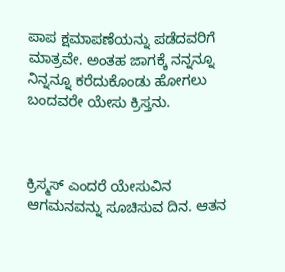ಪಾಪ ಕ್ಷಮಾಪಣೆಯನ್ನು ಪಡೆದವರಿಗೆ ಮಾತ್ರವೇ. ಅಂತಹ ಜಾಗಕ್ಕೆ ನನ್ನನ್ನೂ ನಿನ್ನನ್ನೂ ಕರೆದುಕೊಂಡು ಹೋಗಲು ಬಂದವರೇ ಯೇಸು ಕ್ರಿಸ್ತನು.



ಕ್ರಿಸ್ಮಸ್ ಎಂದರೆ ಯೇಸುವಿನ ಆಗಮನವನ್ನು ಸೂಚಿಸುವ ದಿನ. ಆತನ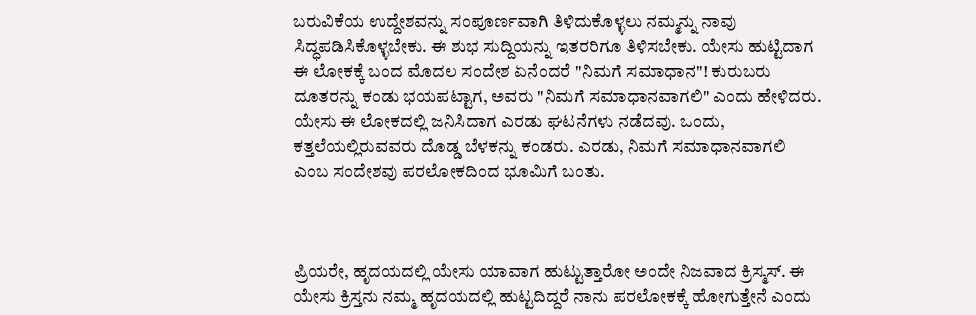ಬರುವಿಕೆಯ ಉದ್ದೇಶವನ್ನು ಸಂಪೂರ್ಣವಾಗಿ ತಿಳಿದುಕೊಳ್ಳಲು ನಮ್ಮನ್ನು ನಾವು ಸಿದ್ಧಪಡಿಸಿಕೊಳ್ಳಬೇಕು. ಈ ಶುಭ ಸುದ್ದಿಯನ್ನು ಇತರರಿಗೂ ತಿಳಿಸಬೇಕು. ಯೇಸು ಹುಟ್ಟಿದಾಗ ಈ ಲೋಕಕ್ಕೆ ಬಂದ ಮೊದಲ ಸಂದೇಶ ಏನೆಂದರೆ "ನಿಮಗೆ ಸಮಾಧಾನ"! ಕುರುಬರು ದೂತರನ್ನು ಕಂಡು ಭಯಪಟ್ಟಾಗ, ಅವರು "ನಿಮಗೆ ಸಮಾಧಾನವಾಗಲಿ" ಎಂದು ಹೇಳಿದರು. ಯೇಸು ಈ ಲೋಕದಲ್ಲಿ ಜನಿಸಿದಾಗ ಎರಡು ಘಟನೆಗಳು ನಡೆದವು. ಒಂದು, ಕತ್ತಲೆಯಲ್ಲಿರುವವರು ದೊಡ್ಡ ಬೆಳಕನ್ನು ಕಂಡರು. ಎರಡು, ನಿಮಗೆ ಸಮಾಧಾನವಾಗಲಿ ಎಂಬ ಸಂದೇಶವು ಪರಲೋಕದಿಂದ ಭೂಮಿಗೆ ಬಂತು.



ಪ್ರಿಯರೇ, ಹೃದಯದಲ್ಲಿ ಯೇಸು ಯಾವಾಗ ಹುಟ್ಟುತ್ತಾರೋ ಅಂದೇ ನಿಜವಾದ ಕ್ರಿಸ್ಮಸ್. ಈ ಯೇಸು ಕ್ರಿಸ್ತನು ನಮ್ಮ ಹೃದಯದಲ್ಲಿ ಹುಟ್ಟದಿದ್ದರೆ ನಾನು ಪರಲೋಕಕ್ಕೆ ಹೋಗುತ್ತೇನೆ ಎಂದು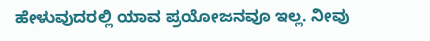ಹೇಳುವುದರಲ್ಲಿ ಯಾವ ಪ್ರಯೋಜನವೂ ಇಲ್ಲ. ನೀವು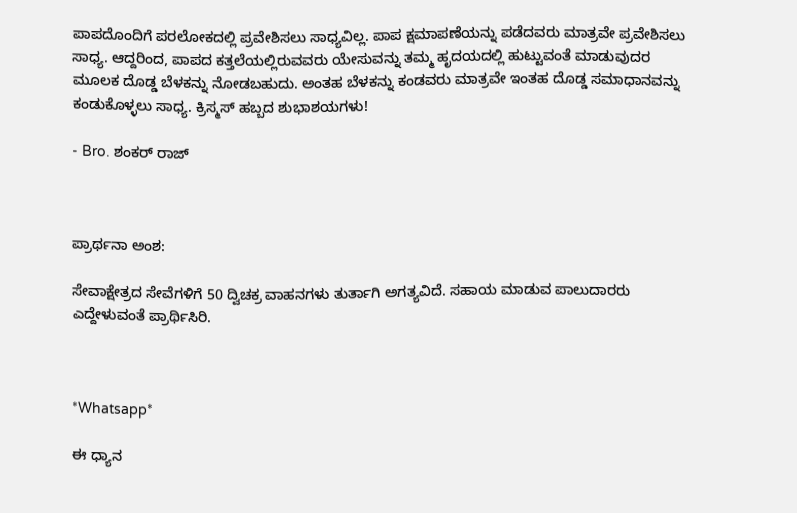ಪಾಪದೊಂದಿಗೆ ಪರಲೋಕದಲ್ಲಿ ಪ್ರವೇಶಿಸಲು ಸಾಧ್ಯವಿಲ್ಲ. ಪಾಪ ಕ್ಷಮಾಪಣೆಯನ್ನು ಪಡೆದವರು ಮಾತ್ರವೇ ಪ್ರವೇಶಿಸಲು ಸಾಧ್ಯ. ಆದ್ದರಿಂದ, ಪಾಪದ ಕತ್ತಲೆಯಲ್ಲಿರುವವರು ಯೇಸುವನ್ನು ತಮ್ಮ ಹೃದಯದಲ್ಲಿ ಹುಟ್ಟುವಂತೆ ಮಾಡುವುದರ ಮೂಲಕ ದೊಡ್ಡ ಬೆಳಕನ್ನು ನೋಡಬಹುದು. ಅಂತಹ ಬೆಳಕನ್ನು ಕಂಡವರು ಮಾತ್ರವೇ ಇಂತಹ ದೊಡ್ಡ ಸಮಾಧಾನವನ್ನು ಕಂಡುಕೊಳ್ಳಲು ಸಾಧ್ಯ. ಕ್ರಿಸ್ಮಸ್ ಹಬ್ಬದ ಶುಭಾಶಯಗಳು!

- Bro. ಶಂಕರ್ ರಾಜ್



ಪ್ರಾರ್ಥನಾ ಅಂಶ:

ಸೇವಾಕ್ಷೇತ್ರದ ಸೇವೆಗಳಿಗೆ 50 ದ್ವಿಚಕ್ರ ವಾಹನಗಳು ತುರ್ತಾಗಿ ಅಗತ್ಯವಿದೆ. ಸಹಾಯ ಮಾಡುವ ಪಾಲುದಾರರು ಎದ್ದೇಳುವಂತೆ ಪ್ರಾರ್ಥಿಸಿರಿ.



*Whatsapp*

ಈ ಧ್ಯಾನ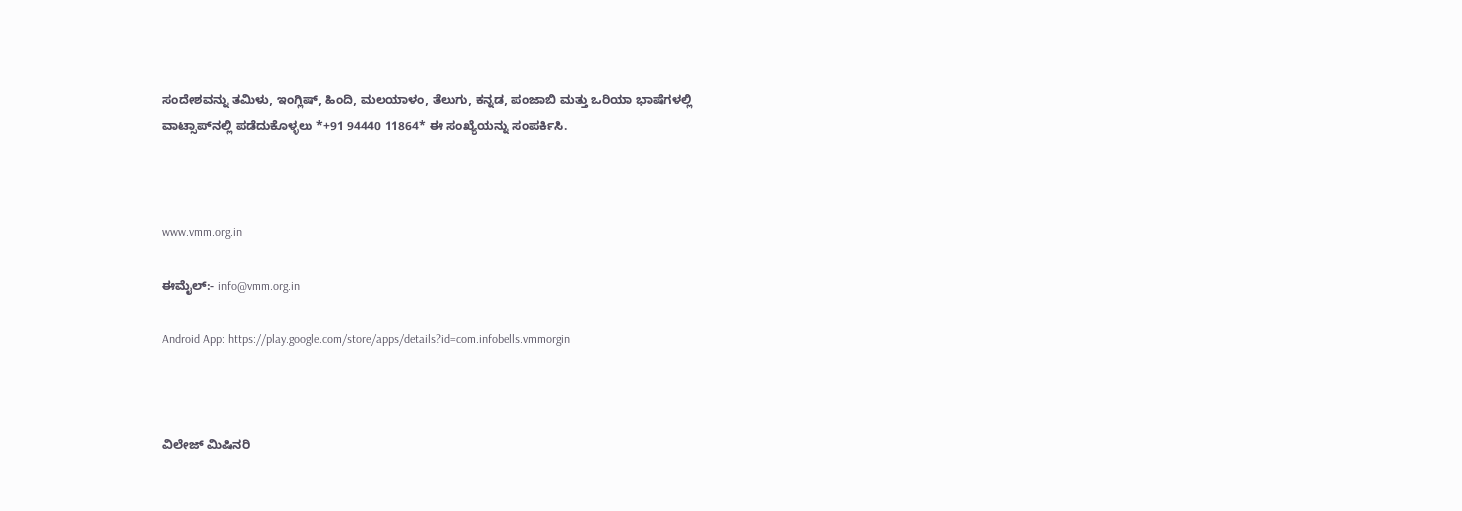ಸಂದೇಶವನ್ನು ತಮಿಳು, ಇಂಗ್ಲಿಷ್, ಹಿಂದಿ, ಮಲಯಾಳಂ, ತೆಲುಗು, ಕನ್ನಡ, ಪಂಜಾಬಿ ಮತ್ತು ಒರಿಯಾ ಭಾಷೆಗಳಲ್ಲಿ ವಾಟ್ಸಾಪ್‌ನಲ್ಲಿ ಪಡೆದುಕೊಳ್ಳಲು *+91 94440 11864* ಈ ಸಂಖ್ಯೆಯನ್ನು ಸಂಪರ್ಕಿಸಿ.



www.vmm.org.in

ಈಮೈಲ್:- info@vmm.org.in

Android App: https://play.google.com/store/apps/details?id=com.infobells.vmmorgin



ವಿಲೇಜ್ ಮಿಷಿನರಿ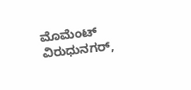ಮೊಮೆಂಟ್ ವಿರುಧುನಗರ್,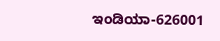ಇಂಡಿಯಾ-626001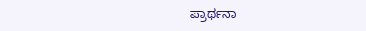ಪ್ರಾರ್ಥನಾ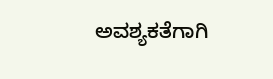ಅವಶ್ಯಕತೆಗಾಗಿ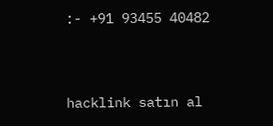:- +91 93455 40482



hacklink satın al